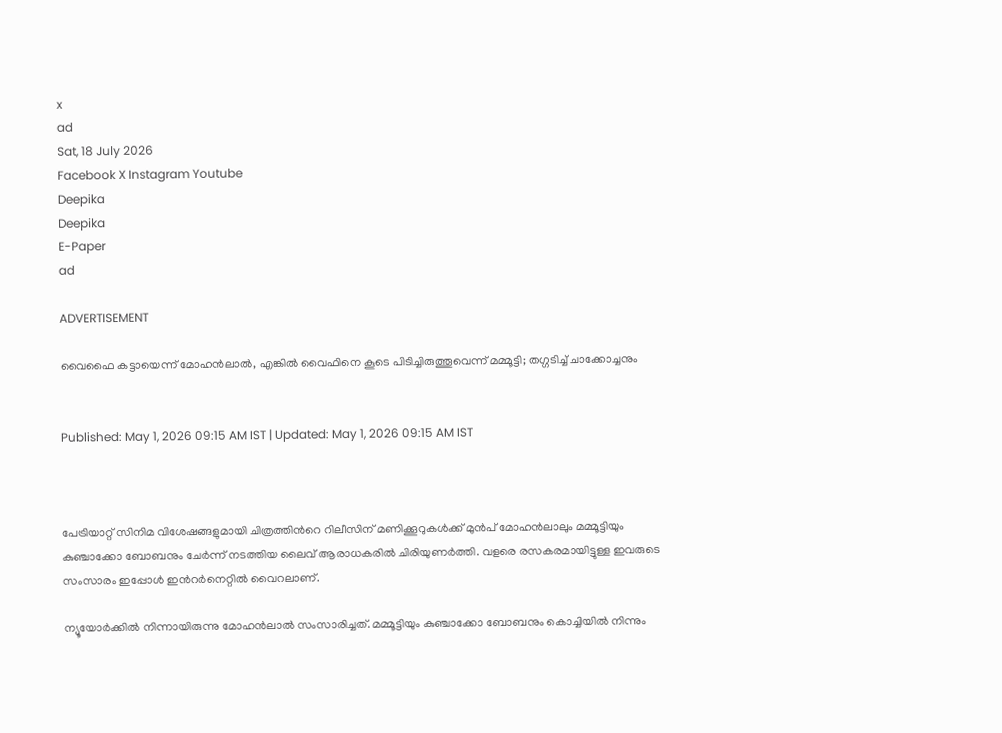x
ad
Sat, 18 July 2026
Facebook X Instagram Youtube
Deepika
Deepika
E-Paper
ad

ADVERTISEMENT

വൈഫൈ കട്ടായെന്ന് മോഹൻലാൽ, എങ്കിൽ വൈഫിനെ കൂടെ പിടിച്ചിരുത്തൂവെന്ന് മമ്മൂട്ടി; തഗ്ഗടിച്ച് ചാക്കോച്ചനും


Published: May 1, 2026 09:15 AM IST | Updated: May 1, 2026 09:15 AM IST



പേട്രിയാറ്റ് സിനിമ വിശേഷങ്ങളുമായി ചിത്രത്തിന്‍റെ റിലീസിന് മണിക്കൂറുകൾക്ക് മുൻപ് മോഹൻലാലും മമ്മൂട്ടിയും കുഞ്ചാക്കോ ബോബനും ചേർന്ന് നടത്തിയ ലൈവ് ആരാധകരിൽ ചിരിയുണർത്തി. വളരെ രസകരമായിട്ടുള്ള ഇവരുടെ സംസാരം ഇപ്പോൾ ഇന്‍റർനെറ്റിൽ വൈറലാണ്.

ന്യൂയോർക്കിൽ നിന്നായിരുന്നു മോഹൻലാൽ സംസാരിച്ചത്. മമ്മൂട്ടിയും കുഞ്ചാക്കോ ബോബനും കൊച്ചിയിൽ നിന്നും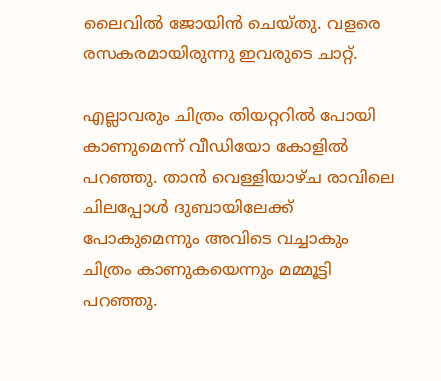ലൈവിൽ ജോയിൻ ചെയ്തു. വളരെ രസകരമായിരുന്നു ഇവരുടെ ചാറ്റ്.

എല്ലാവരും ചിത്രം തിയറ്ററിൽ പോയി കാണുമെന്ന് വീഡിയോ കോളിൽ പറഞ്ഞു. താൻ വെള്ളിയാഴ്ച രാവിലെ ചിലപ്പോൾ ദുബായിലേക്ക് പോകുമെന്നും അവിടെ വച്ചാകും ചിത്രം കാണുകയെന്നും മമ്മൂട്ടി പറഞ്ഞു.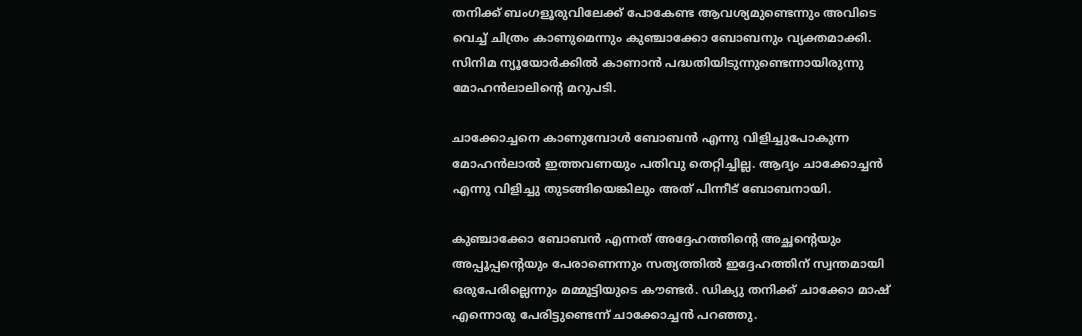തനിക്ക് ബംഗളൂരുവിലേക്ക് പോകേണ്ട ആവശ്യമുണ്ടെന്നും അവിടെ വെച്ച് ചിത്രം കാണുമെന്നും കുഞ്ചാക്കോ ബോബനും വ്യക്തമാക്കി. സിനിമ ന്യൂയോർക്കിൽ കാണാൻ പദ്ധതിയിടുന്നുണ്ടെന്നായിരുന്നു മോഹൻലാലിന്‍റെ മറുപടി.

ചാക്കോച്ചനെ കാണുമ്പോൾ ബോബൻ എന്നു വിളിച്ചുപോകുന്ന മോഹൻലാൽ ഇത്തവണയും പതിവു തെറ്റിച്ചില്ല. ആദ്യം ചാക്കോച്ചൻ എന്നു വിളിച്ചു തുടങ്ങിയെങ്കിലും അത് പിന്നീട് ബോബനായി.

കുഞ്ചാക്കോ ബോബൻ എന്നത് അദ്ദേഹത്തിന്‍റെ അച്ഛന്‍റെയും അപ്പൂപ്പന്‍റെയും പേരാണെന്നും സത്യത്തിൽ ഇദ്ദേഹത്തിന് സ്വന്തമായി ഒരുപേരില്ലെന്നും മമ്മൂട്ടിയുടെ കൗണ്ടർ. ഡിക്യു തനിക്ക് ചാക്കോ മാഷ് എന്നൊരു പേരിട്ടുണ്ടെന്ന് ചാക്കോച്ചൻ പറഞ്ഞു.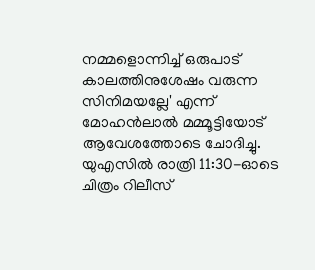നമ്മളൊന്നിച്ച് ഒരുപാട് കാലത്തിനുശേഷം വരുന്ന സിനിമയല്ലേ' എന്ന് മോഹൻലാൽ മമ്മൂട്ടിയോട് ആവേശത്തോടെ ചോദിച്ചു. യുഎസിൽ രാത്രി 11:30-ഓടെ ചിത്രം റിലീസ്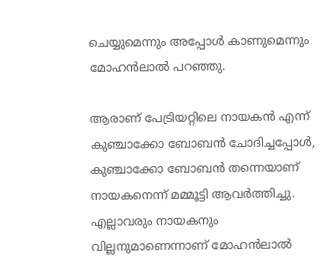ചെയ്യുമെന്നും അപ്പോൾ കാണുമെന്നും മോഹൻലാൽ പറഞ്ഞു.

ആരാണ് പേട്രിയറ്റിലെ നായകൻ എന്ന് കുഞ്ചാക്കോ ബോബൻ ചോദിച്ചപ്പോൾ, കുഞ്ചാക്കോ ബോബൻ തന്നെയാണ് നായകനെന്ന് മമ്മൂട്ടി ആവർത്തിച്ചു. എല്ലാവരും നായകനും വില്ലനുമാണെന്നാണ് മോഹൻലാൽ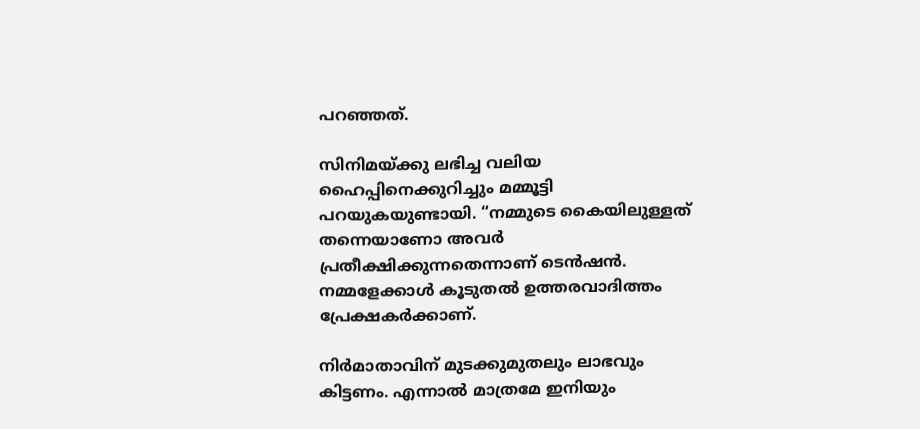പറഞ്ഞത്.

സിനിമയ്ക്കു ലഭിച്ച വലിയ ഹൈപ്പിനെക്കുറിച്ചും മമ്മൂട്ടി പറയുകയുണ്ടായി. “നമ്മുടെ കൈയിലുള്ളത് തന്നെയാണോ അവര്‍ പ്രതീക്ഷിക്കുന്നതെന്നാണ് ടെന്‍ഷന്‍. നമ്മളേക്കാള്‍ കൂടുതല്‍ ഉത്തരവാദിത്തം പ്രേക്ഷകര്‍ക്കാണ്.

നിർമാതാവിന് മുടക്കുമുതലും ലാഭവും കിട്ടണം. എന്നാല്‍ മാത്രമേ ഇനിയും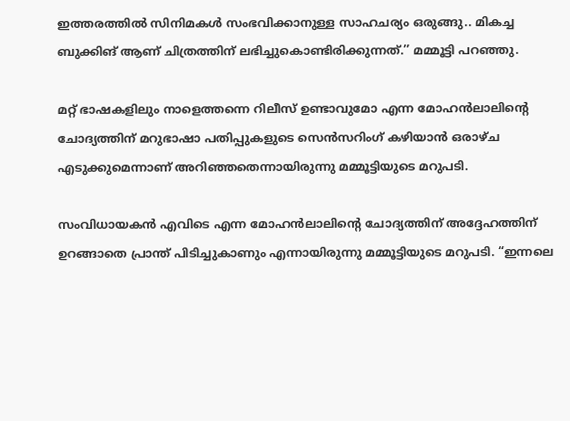ഇത്തരത്തില്‍ സിനിമകള്‍ സംഭവിക്കാനുള്ള സാഹചര്യം ഒരുങ്ങു.. മികച്ച ബുക്കിങ് ആണ് ചിത്രത്തിന് ലഭിച്ചുകൊണ്ടിരിക്കുന്നത്.’’ മമ്മൂട്ടി പറഞ്ഞു.

മറ്റ് ഭാഷകളിലും നാളെത്തന്നെ റിലീസ് ഉണ്ടാവുമോ എന്ന മോഹന്‍ലാലിന്‍റെ ചോദ്യത്തിന് മറുഭാഷാ പതിപ്പുകളുടെ സെന്‍സറിംഗ് കഴിയാന്‍ ഒരാഴ്ച എടുക്കുമെന്നാണ് അറിഞ്ഞതെന്നായിരുന്നു മമ്മൂട്ടിയുടെ മറുപടി.

സംവിധായകന്‍ എവിടെ എന്ന മോഹന്‍ലാലിന്‍റെ ചോദ്യത്തിന് അദ്ദേഹത്തിന് ഉറങ്ങാതെ പ്രാന്ത് പിടിച്ചുകാണും എന്നായിരുന്നു മമ്മൂട്ടിയുടെ മറുപടി. “ഇന്നലെ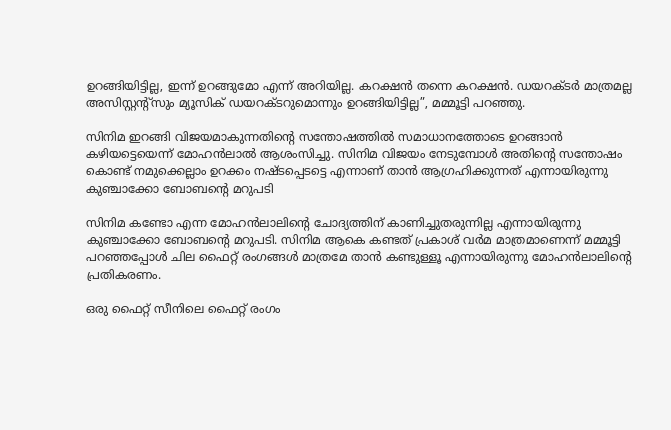ഉറങ്ങിയിട്ടില്ല, ഇന്ന് ഉറങ്ങുമോ എന്ന് അറിയില്ല. കറക്ഷന്‍ തന്നെ കറക്ഷന്‍. ഡയറക്ടര്‍ മാത്രമല്ല അസിസ്റ്റന്‍റ്സും മ്യൂസിക് ഡയറക്ടറുമൊന്നും ഉറങ്ങിയിട്ടില്ല”, മമ്മൂട്ടി പറഞ്ഞു.

സിനിമ ഇറങ്ങി വിജയമാകുന്നതിന്‍റെ സന്തോഷത്തിൽ സമാധാനത്തോടെ ഉറങ്ങാൻ കഴിയട്ടെയെന്ന് മോഹൻലാൽ ആശംസിച്ചു. സിനിമ വിജയം നേടുമ്പോള്‍ അതിന്‍റെ സന്തോഷം കൊണ്ട് നമുക്കെല്ലാം ഉറക്കം നഷ്ടപ്പെടട്ടെ എന്നാണ് താന്‍ ആഗ്രഹിക്കുന്നത് എന്നായിരുന്നു കുഞ്ചാക്കോ ബോബന്‍റെ മറുപടി

സിനിമ കണ്ടോ എന്ന മോഹന്‍ലാലിന്‍റെ ചോദ്യത്തിന് കാണിച്ചുതരുന്നില്ല എന്നായിരുന്നു കുഞ്ചാക്കോ ബോബന്‍റെ മറുപടി. സിനിമ ആകെ കണ്ടത് പ്രകാശ് വർമ മാത്രമാണെന്ന് മമ്മൂട്ടി പറഞ്ഞപ്പോൾ ചില ഫൈറ്റ് രംഗങ്ങള്‍ മാത്രമേ താന്‍ കണ്ടുള്ളൂ എന്നായിരുന്നു മോഹന്‍ലാലിന്‍റെ പ്രതികരണം.

ഒരു ഫൈറ്റ് സീനിലെ ഫൈറ്റ് രംഗം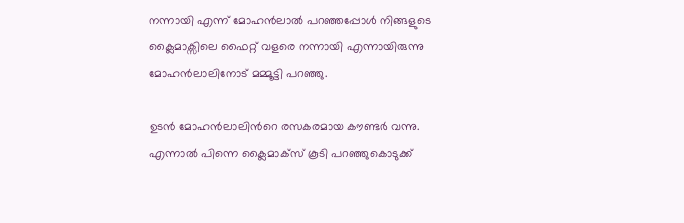നന്നായി എന്ന് മോഹന്‍ലാല്‍ പറഞ്ഞപ്പോള്‍ നിങ്ങളുടെ ക്ലൈമാക്സിലെ ഫൈറ്റ് വളരെ നന്നായി എന്നായിരുന്നു മോഹന്‍ലാലിനോട് മമ്മൂട്ടി പറഞ്ഞു.

ഉടന്‍ മോഹന്‍ലാലിന്‍റെ രസകരമായ കൗണ്ടര്‍ വന്നു. എന്നാല്‍ പിന്നെ ക്ലൈമാക്സ് കൂടി പറഞ്ഞുകൊടുക്ക്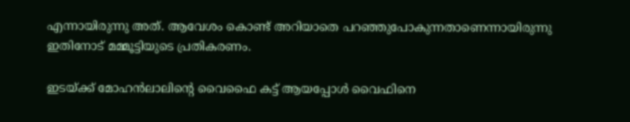എന്നായിരുന്നു അത്. ആവേശം കൊണ്ട് അറിയാതെ പറഞ്ഞുപോകുന്നതാണെന്നായിരുന്നു ഇതിനോട് മമ്മൂട്ടിയുടെ പ്രതികരണം.

ഇടയ്ക്ക് മോഹൻലാലിന്‍റെ വൈഫൈ കട്ട് ആയപ്പോൾ വൈഫിനെ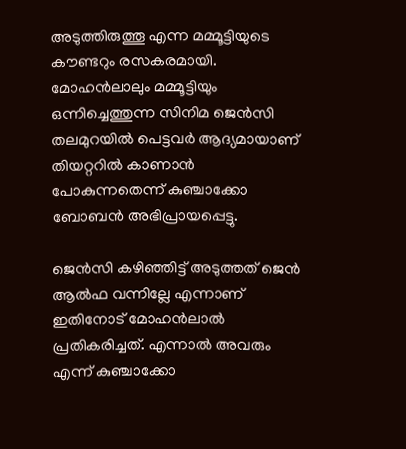അടുത്തിരുത്തൂ എന്ന മമ്മൂട്ടിയുടെ കൗണ്ടറും രസകരമായി. മോഹൻലാലും മമ്മൂട്ടിയും ഒന്നിച്ചെത്തുന്ന സിനിമ ജെൻസി തലമുറയിൽ പെട്ടവർ ആദ്യമായാണ് തിയറ്ററിൽ കാണാൻ പോകുന്നതെന്ന് കുഞ്ചാക്കോ ബോബൻ അഭിപ്രായപ്പെട്ടു.

ജെൻസി കഴിഞ്ഞിട്ട് അടുത്തത് ജെൻ ആൽഫ വന്നില്ലേ എന്നാണ് ഇതിനോട് മോഹൻലാൽ പ്രതികരിച്ചത്. എന്നാൽ അവരും എന്ന് കുഞ്ചാക്കോ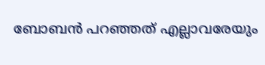ബോബൻ പറഞ്ഞത് എല്ലാവരേയും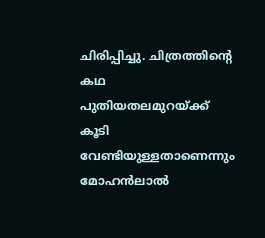ചിരിപ്പിച്ചു. ചിത്രത്തിന്‍റെ കഥ പുതിയതലമുറയ്ക്ക് കൂടി വേണ്ടിയുള്ളതാണെന്നും മോഹൻലാൽ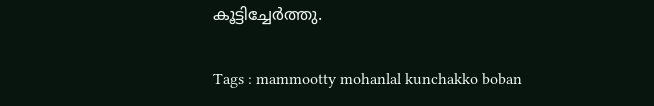കൂട്ടിച്ചേർത്തു.

Tags : mammootty mohanlal kunchakko boban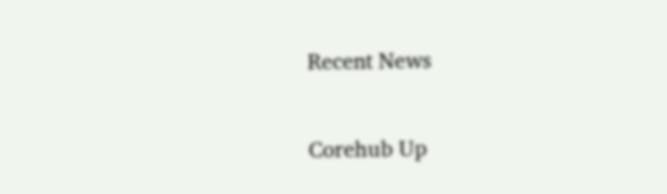Recent News

Corehub Up